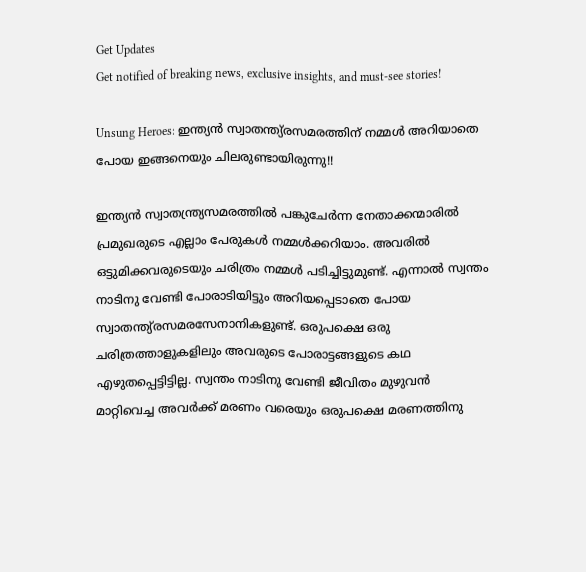Get Updates
Get notified of breaking news, exclusive insights, and must-see stories!

Unsung Heroes: ഇന്ത്യന്‍ സ്വാതന്ത്യ്രസമരത്തിന് നമ്മള്‍ അറിയാതെ പോയ ഇങ്ങനെയും ചിലരുണ്ടായിരുന്നു!!

ഇന്ത്യന്‍ സ്വാതന്ത്ര്യസമരത്തില്‍ പങ്കുചേര്‍ന്ന നേതാക്കന്മാരില്‍ പ്രമുഖരുടെ എല്ലാം പേരുകള്‍ നമ്മള്‍ക്കറിയാം. അവരില്‍ ഒട്ടുമിക്കവരുടെയും ചരിത്രം നമ്മള്‍ പടിച്ചിട്ടുമുണ്ട്. എന്നാല്‍ സ്വന്തം നാടിനു വേണ്ടി പോരാടിയിട്ടും അറിയപ്പെടാതെ പോയ സ്വാതന്ത്യ്രസമരസേനാനികളുണ്ട്. ഒരുപക്ഷെ ഒരു ചരിത്രത്താളുകളിലും അവരുടെ പോരാട്ടങ്ങളുടെ കഥ എഴുതപ്പെട്ടിട്ടില്ല. സ്വന്തം നാടിനു വേണ്ടി ജീവിതം മുഴുവന്‍ മാറ്റിവെച്ച അവര്‍ക്ക് മരണം വരെയും ഒരുപക്ഷെ മരണത്തിനു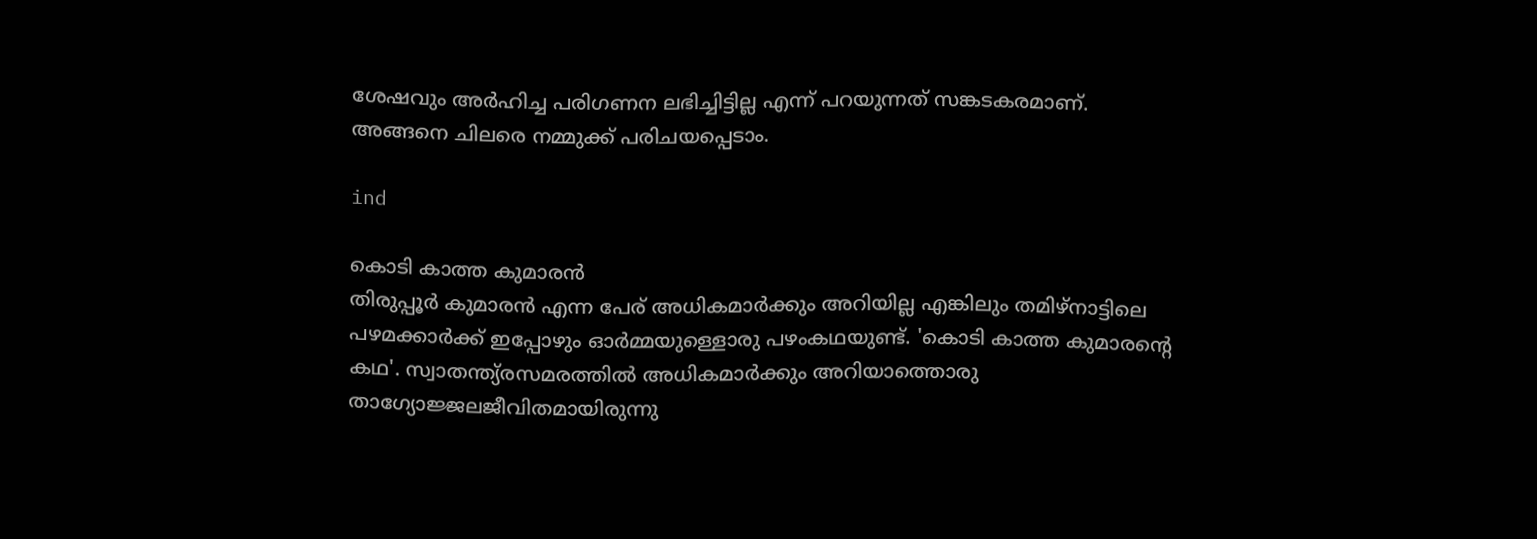ശേഷവും അര്‍ഹിച്ച പരിഗണന ലഭിച്ചിട്ടില്ല എന്ന് പറയുന്നത് സങ്കടകരമാണ്. അങ്ങനെ ചിലരെ നമ്മുക്ക് പരിചയപ്പെടാം.

ind

കൊടി കാത്ത കുമാരന്‍
തിരുപ്പൂര്‍ കുമാരന്‍ എന്ന പേര് അധികമാര്‍ക്കും അറിയില്ല എങ്കിലും തമിഴ്നാട്ടിലെ പഴമക്കാര്‍ക്ക് ഇപ്പോഴും ഓര്‍മ്മയുള്ളൊരു പഴംകഥയുണ്ട്. 'കൊടി കാത്ത കുമാരന്റെ കഥ'. സ്വാതന്ത്യ്രസമരത്തില്‍ അധികമാര്‍ക്കും അറിയാത്തൊരു താഗ്യോജ്ജലജീവിതമായിരുന്നു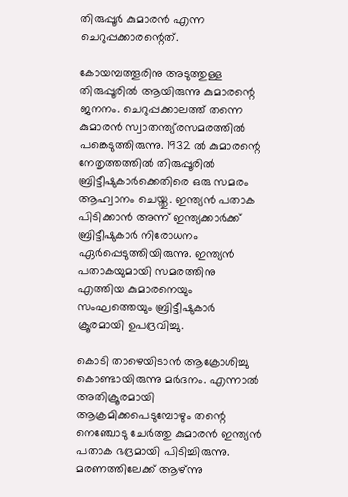തിരുപ്പൂര്‍ കുമാരന്‍ എന്ന ചെറുപ്പക്കാരന്റെത്.

കോയമ്പത്തൂരിനു അടുത്തുള്ള തിരുപ്പൂരില്‍ ആയിരുന്നു കുമാരന്റെ ജനനം. ചെറുപ്പക്കാലത്ത് തന്നെ കുമാരന്‍ സ്വാതന്ത്യ്രസമരത്തില്‍ പങ്കെടുത്തിരുന്നു. 1932 ല്‍ കുമാരന്റെ നേതൃത്തത്തില്‍ തിരുപ്പൂരില്‍ ബ്രിട്ടീഷുകാര്‍ക്കെതിരെ ഒരു സമരം ആഹ്വാനം ചെയ്തു. ഇന്ത്യന്‍ പതാക പിടിക്കാന്‍ അന്ന് ഇന്ത്യക്കാര്‍ക്ക് ബ്രിട്ടീഷുകാര്‍ നിരോധനം ഏര്‍പ്പെടുത്തിയിരുന്നു. ഇന്ത്യന്‍ പതാകയുമായി സമരത്തിനു എത്തിയ കുമാരനെയും സംഘത്തെയും ബ്രിട്ടീഷുകാര്‍ ക്രൂരമായി ഉപദ്രവിച്ചു.

കൊടി താഴെയിടാന്‍ ആക്രോശിച്ചു കൊണ്ടായിരുന്നു മര്‍ദനം. എന്നാല്‍ അതിക്രൂരമായി ആക്രമിക്കപെടുമ്പോഴും തന്റെ നെഞ്ചോടു ചേര്‍ത്തു കുമാരന്‍ ഇന്ത്യന്‍ പതാക ഭദ്രമായി പിടിച്ചിരുന്നു. മരണത്തിലേക്ക് ആഴ്ന്നു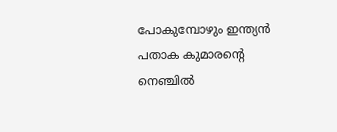പോകുമ്പോഴും ഇന്ത്യന്‍ പതാക കുമാരന്റെ നെഞ്ചില്‍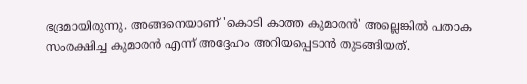ഭദ്രമായിരുന്നു. അങ്ങനെയാണ് 'കൊടി കാത്ത കുമാരന്‍' അല്ലെങ്കില്‍ പതാക സംരക്ഷിച്ച കുമാരന്‍ എന്ന് അദ്ദേഹം അറിയപ്പെടാന്‍ തുടങ്ങിയത്.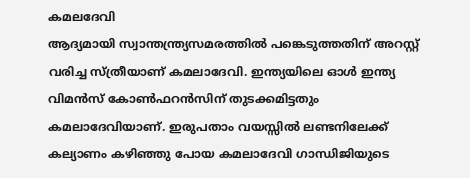കമലദേവി
ആദ്യമായി സ്വാന്തന്ത്ര്യസമരത്തില്‍ പങ്കെടുത്തതിന് അറസ്റ്റ് വരിച്ച സ്ത്രീയാണ് കമലാദേവി. ഇന്ത്യയിലെ ഓള്‍ ഇന്ത്യ വിമന്‍സ് കോണ്‍ഫറന്‍സിന് തുടക്കമിട്ടതും കമലാദേവിയാണ്. ഇരുപതാം വയസ്സില്‍ ലണ്ടനിലേക്ക് കല്യാണം കഴിഞ്ഞു പോയ കമലാദേവി ഗാന്ധിജിയുടെ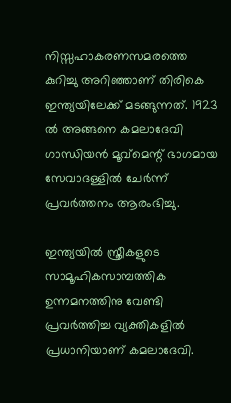നിസ്സഹാകരണസമരത്തെ കുറിച്ചു അറിഞ്ഞാണ് തിരികെ ഇന്ത്യയിലേക്ക്‌ മടങ്ങുന്നത്. 1923 ല്‍ അങ്ങനെ കമലാദേവി ഗാന്ധിയന്‍ മൂവ്മെന്റ് ഭാഗമായ സേവാദള്ളില്‍ ചേര്‍ന്ന് പ്രവര്‍ത്തനം ആരംഭിച്ചു.

ഇന്ത്യയില്‍ സ്ത്രീകളുടെ സാമൂഹികസാമ്പത്തിക ഉന്നമനത്തിനു വേണ്ടി പ്രവര്‍ത്തിച്ച വ്യക്തികളില്‍ പ്രധാനിയാണ്‌ കമലാദേവി.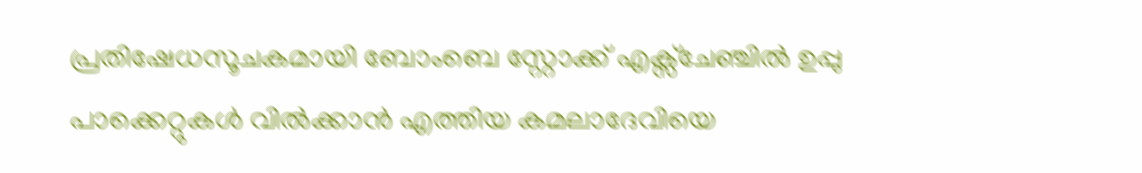പ്രതിഷേധസൂചകമായി ബോംബെ സ്റ്റോക്ക്‌ എക്സ്ചേഞ്ചില്‍ ഉപ്പു പാക്കെറ്റുകള്‍ വില്‍ക്കാന്‍ എത്തിയ കമലാദേവിയെ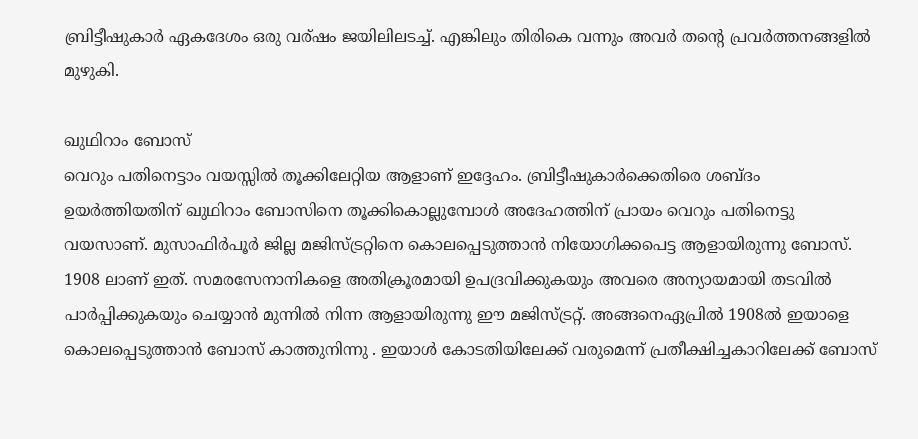ബ്രിട്ടീഷുകാര്‍ ഏകദേശം ഒരു വര്ഷം ജയിലിലടച്ച്. എങ്കിലും തിരികെ വന്നും അവര്‍ തന്റെ പ്രവര്‍ത്തനങ്ങളില്‍ മുഴുകി.

ഖുഥിറാം ബോസ്
വെറും പതിനെട്ടാം വയസ്സില്‍ തൂക്കിലേറ്റിയ ആളാണ്‌ ഇദ്ദേഹം. ബ്രിട്ടീഷുകാര്‍ക്കെതിരെ ശബ്ദം ഉയര്‍ത്തിയതിന് ഖുഥിറാം ബോസിനെ തൂക്കികൊല്ലുമ്പോള്‍ അദേഹത്തിന് പ്രായം വെറും പതിനെട്ടു വയസാണ്. മുസാഫിര്‍പൂര്‍ ജില്ല മജിസ്ട്രറ്റിനെ കൊലപ്പെടുത്താന്‍ നിയോഗിക്കപെട്ട ആളായിരുന്നു ബോസ്. 1908 ലാണ് ഇത്. സമരസേനാനികളെ അതിക്രൂരമായി ഉപദ്രവിക്കുകയും അവരെ അന്യായമായി തടവില്‍ പാര്‍പ്പിക്കുകയും ചെയ്യാന്‍ മുന്നില്‍ നിന്ന ആളായിരുന്നു ഈ മജിസ്ട്രറ്റ്. അങ്ങനെഏപ്രില്‍ 1908ല്‍ ഇയാളെ കൊലപ്പെടുത്താന്‍ ബോസ് കാത്തുനിന്നു . ഇയാള്‍ കോടതിയിലേക്ക് വരുമെന്ന് പ്രതീക്ഷിച്ചകാറിലേക്ക് ബോസ്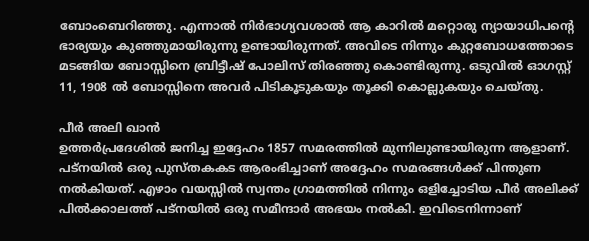ബോംബെറിഞ്ഞു. എന്നാല്‍ നിര്‍ഭാഗ്യവശാല്‍ ആ കാറില്‍ മറ്റൊരു ന്യായാധിപന്റെ ഭാര്യയും കുഞ്ഞുമായിരുന്നു ഉണ്ടായിരുന്നത്. അവിടെ നിന്നും കുറ്റബോധത്തോടെ മടങ്ങിയ ബോസ്സിനെ ബ്രിട്ടീഷ്‌ പോലിസ് തിരഞ്ഞു കൊണ്ടിരുന്നു. ഒടുവില്‍ ഓഗസ്റ്റ്‌ 11, 1908 ല്‍ ബോസ്സിനെ അവര്‍ പിടികൂടുകയും തൂക്കി കൊല്ലുകയും ചെയ്തു.

പീര്‍ അലി ഖാന്‍
ഉത്തര്‍പ്രദേശില്‍ ജനിച്ച ഇദ്ദേഹം 1857 സമരത്തില്‍ മുന്നിലുണ്ടായിരുന്ന ആളാണ്‌. പട്നയില്‍ ഒരു പുസ്തകകട ആരംഭിച്ചാണ് അദ്ദേഹം സമരങ്ങള്‍ക്ക് പിന്തുണ നല്‍കിയത്. എഴാം വയസ്സില്‍ സ്വന്തം ഗ്രാമത്തില്‍ നിന്നും ഒളിച്ചോടിയ പീര്‍ അലിക്ക് പില്‍ക്കാലത്ത് പട്നയില്‍ ഒരു സമീന്ദാര്‍ അഭയം നല്‍കി. ഇവിടെനിന്നാണ്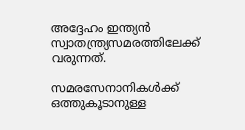അദ്ദേഹം ഇന്ത്യന്‍ സ്വാതന്ത്ര്യസമരത്തിലേക്ക് വരുന്നത്.

സമരസേനാനികള്‍ക്ക് ഒത്തുകൂടാനുള്ള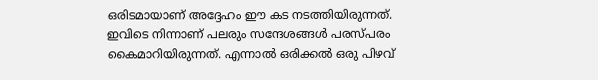ഒരിടമായാണ്‌ അദ്ദേഹം ഈ കട നടത്തിയിരുന്നത്. ഇവിടെ നിന്നാണ് പലരും സന്ദേശങ്ങള്‍ പരസ്പരം കൈമാറിയിരുന്നത്. എന്നാല്‍ ഒരിക്കല്‍ ഒരു പിഴവ്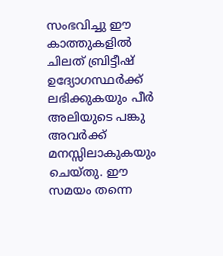സംഭവിച്ചു ഈ കാത്തുകളില്‍ ചിലത് ബ്രിട്ടീഷ് ഉദ്യോഗസ്ഥര്‍ക്ക് ലഭിക്കുകയും പീര്‍ അലിയുടെ പങ്കു അവര്‍ക്ക് മനസ്സിലാകുകയും ചെയ്തു. ഈ സമയം തന്നെ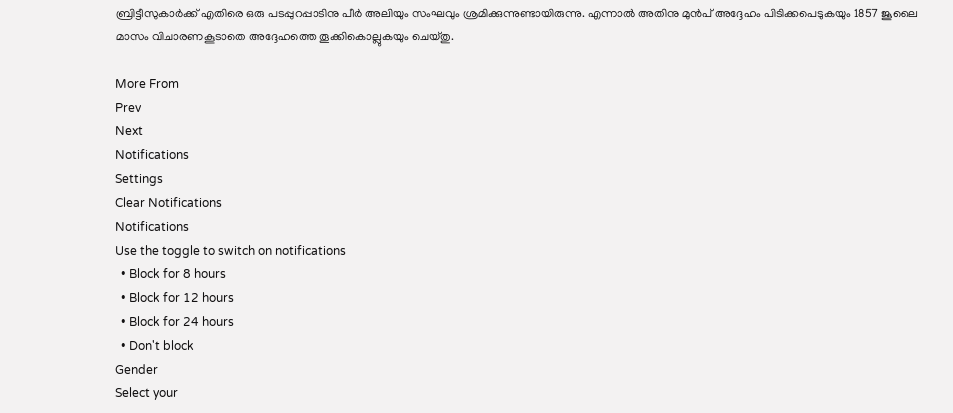ബ്രിട്ടീസുകാര്‍ക്ക് എതിരെ ഒരു പടപ്പുറപ്പാടിനു പീര്‍ അലിയും സംഘവും ശ്രമിക്കുന്നുണ്ടായിരുന്നു. എന്നാല്‍ അതിനു മുന്‍പ് അദ്ദേഹം പിടിക്കപെടുകയും 1857 ജൂലൈ മാസം വിചാരണകൂടാതെ അദ്ദേഹത്തെ തൂക്കികൊല്ലുകയും ചെയ്തു.

More From
Prev
Next
Notifications
Settings
Clear Notifications
Notifications
Use the toggle to switch on notifications
  • Block for 8 hours
  • Block for 12 hours
  • Block for 24 hours
  • Don't block
Gender
Select your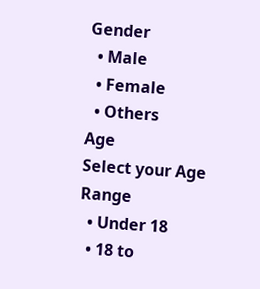Gender
  • Male
  • Female
  • Others
Age
Select your Age Range
  • Under 18
  • 18 to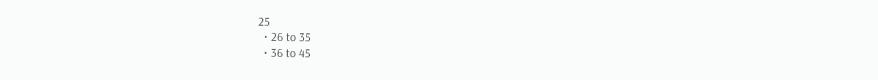25
  • 26 to 35
  • 36 to 45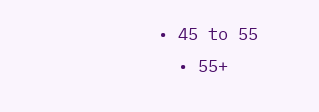• 45 to 55
  • 55+